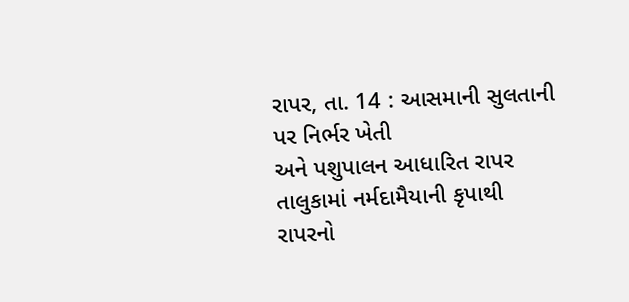રાપર, તા. 14 : આસમાની સુલતાની પર નિર્ભર ખેતી
અને પશુપાલન આધારિત રાપર તાલુકામાં નર્મદામૈયાની કૃપાથી રાપરનો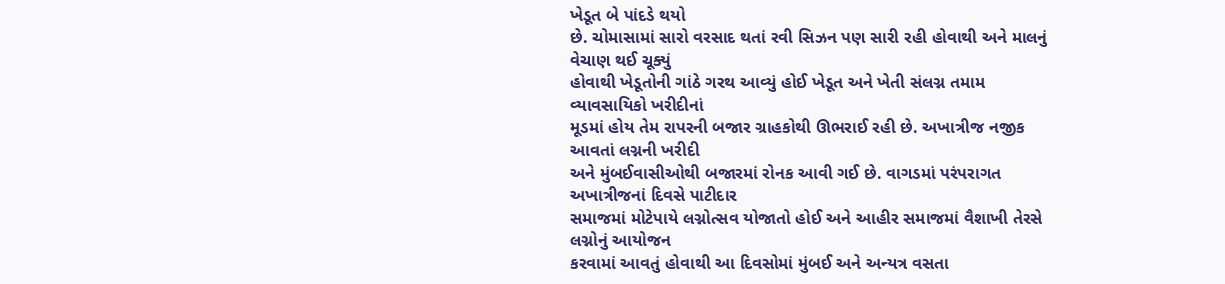ખેડૂત બે પાંદડે થયો
છે. ચોમાસામાં સારો વરસાદ થતાં રવી સિઝન પણ સારી રહી હોવાથી અને માલનું વેચાણ થઈ ચૂક્યું
હોવાથી ખેડૂતોની ગાંઠે ગરથ આવ્યું હોઈ ખેડૂત અને ખેતી સંલગ્ન તમામ વ્યાવસાયિકો ખરીદીનાં
મૂડમાં હોય તેમ રાપરની બજાર ગ્રાહકોથી ઊભરાઈ રહી છે. અખાત્રીજ નજીક આવતાં લગ્નની ખરીદી
અને મુંબઈવાસીઓથી બજારમાં રોનક આવી ગઈ છે. વાગડમાં પરંપરાગત અખાત્રીજનાં દિવસે પાટીદાર
સમાજમાં મોટેપાયે લગ્નોત્સવ યોજાતો હોઈ અને આહીર સમાજમાં વૈશાખી તેરસે લગ્નોનું આયોજન
કરવામાં આવતું હોવાથી આ દિવસોમાં મુંબઈ અને અન્યત્ર વસતા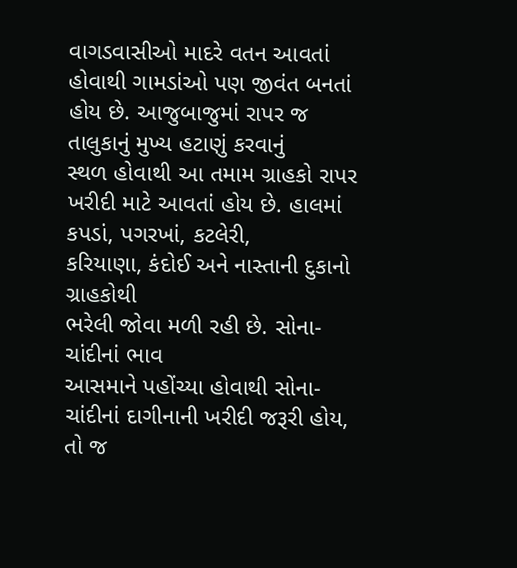વાગડવાસીઓ માદરે વતન આવતાં
હોવાથી ગામડાંઓ પણ જીવંત બનતાં હોય છે. આજુબાજુમાં રાપર જ તાલુકાનું મુખ્ય હટાણું કરવાનું
સ્થળ હોવાથી આ તમામ ગ્રાહકો રાપર ખરીદી માટે આવતાં હોય છે. હાલમાં કપડાં, પગરખાં, કટલેરી,
કરિયાણા, કંદોઈ અને નાસ્તાની દુકાનો ગ્રાહકોથી
ભરેલી જોવા મળી રહી છે. સોના-ચાંદીનાં ભાવ
આસમાને પહોંચ્યા હોવાથી સોના-ચાંદીનાં દાગીનાની ખરીદી જરૂરી હોય, તો જ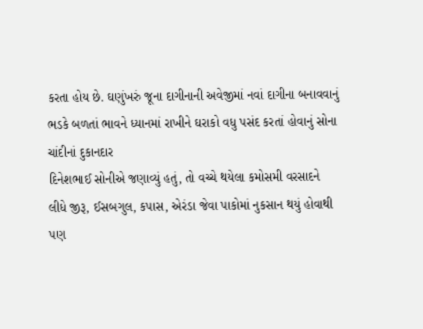કરતા હોય છે. ઘણુંખરું જૂના દાગીનાની અવેજીમાં નવાં દાગીના બનાવવાનું
ભડકે બળતાં ભાવને ધ્યાનમાં રાખીને ઘરાકો વધુ પસંદ કરતાં હોવાનું સોના ચાંદીનાં દુકાનદાર
દિનેશભાઈ સોનીએ જણાવ્યું હતું, તો વચ્ચે થયેલા કમોસમી વરસાદને
લીધે જીરૂ, ઈસબગુલ, કપાસ, એરંડા જેવા પાકોમાં નુકસાન થયું હોવાથી પણ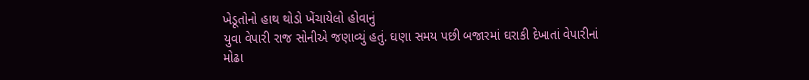ખેડૂતોનો હાથ થોડો ખેંચાયેલો હોવાનું
યુવા વેપારી રાજ સોનીએ જણાવ્યું હતું. ઘણા સમય પછી બજારમાં ઘરાકી દેખાતાં વેપારીનાં
મોઢા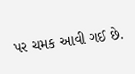પર ચમક આવી ગઈ છે.